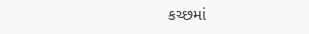કચ્છમાં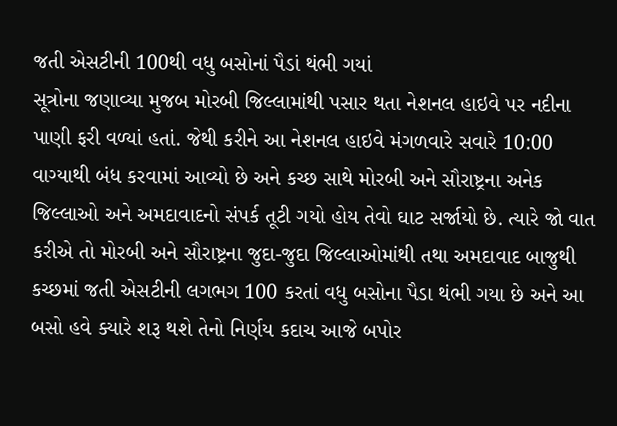જતી એસટીની 100થી વધુ બસોનાં પૈડાં થંભી ગયાં
સૂત્રોના જણાવ્યા મુજબ મોરબી જિલ્લામાંથી પસાર થતા નેશનલ હાઇવે પર નદીના પાણી ફરી વળ્યાં હતાં. જેથી કરીને આ નેશનલ હાઇવે મંગળવારે સવારે 10:00 વાગ્યાથી બંધ કરવામાં આવ્યો છે અને કચ્છ સાથે મોરબી અને સૌરાષ્ટ્રના અનેક જિલ્લાઓ અને અમદાવાદનો સંપર્ક તૂટી ગયો હોય તેવો ઘાટ સર્જાયો છે. ત્યારે જો વાત કરીએ તો મોરબી અને સૌરાષ્ટ્રના જુદા-જુદા જિલ્લાઓમાંથી તથા અમદાવાદ બાજુથી કચ્છમાં જતી એસટીની લગભગ 100 કરતાં વધુ બસોના પૈડા થંભી ગયા છે અને આ બસો હવે ક્યારે શરૂ થશે તેનો નિર્ણય કદાચ આજે બપોર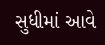સુધીમાં આવે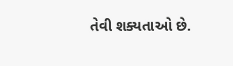તેવી શક્યતાઓ છે.